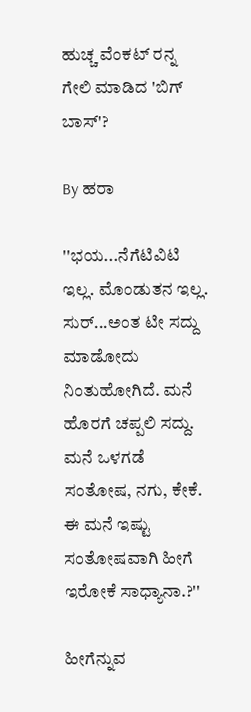ಹುಚ್ಚ ವೆಂಕಟ್ ರನ್ನ ಗೇಲಿ ಮಾಡಿದ 'ಬಿಗ್ ಬಾಸ್'?

By ಹರಾ

''ಭಯ...ನೆಗೆಟಿವಿಟಿ ಇಲ್ಲ. ಮೊಂಡುತನ ಇಲ್ಲ. ಸುರ್...ಅಂತ ಟೀ ಸದ್ದು ಮಾಡೋದು ನಿಂತುಹೋಗಿದೆ. ಮನೆ ಹೊರಗೆ ಚಪ್ಪಲಿ ಸದ್ದು. ಮನೆ ಒಳಗಡೆ ಸಂತೋಷ, ನಗು, ಕೇಕೆ. ಈ ಮನೆ ಇಷ್ಟು ಸಂತೋಷವಾಗಿ ಹೀಗೆ ಇರೋಕೆ ಸಾಧ್ಯಾನಾ.?''

ಹೀಗೆನ್ನುವ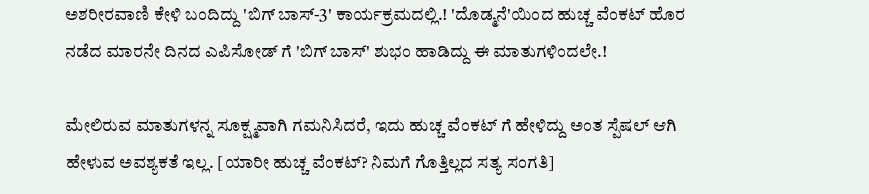ಅಶರೀರವಾಣಿ ಕೇಳಿ ಬಂದಿದ್ದು 'ಬಿಗ್ ಬಾಸ್-3' ಕಾರ್ಯಕ್ರಮದಲ್ಲಿ.! 'ದೊಡ್ಮನೆ'ಯಿಂದ ಹುಚ್ಚ ವೆಂಕಟ್ ಹೊರ ನಡೆದ ಮಾರನೇ ದಿನದ ಎಪಿಸೋಡ್ ಗೆ 'ಬಿಗ್ ಬಾಸ್' ಶುಭಂ ಹಾಡಿದ್ದು ಈ ಮಾತುಗಳಿಂದಲೇ.!

ಮೇಲಿರುವ ಮಾತುಗಳನ್ನ ಸೂಕ್ಷ್ಮವಾಗಿ ಗಮನಿಸಿದರೆ, ಇದು ಹುಚ್ಚ ವೆಂಕಟ್ ಗೆ ಹೇಳಿದ್ದು ಅಂತ ಸ್ಪೆಷಲ್ ಆಗಿ ಹೇಳುವ ಅವಶ್ಯಕತೆ ಇಲ್ಲ. [ಯಾರೀ ಹುಚ್ಚ ವೆಂಕಟ್? ನಿಮಗೆ ಗೊತ್ತಿಲ್ಲದ ಸತ್ಯ ಸಂಗತಿ]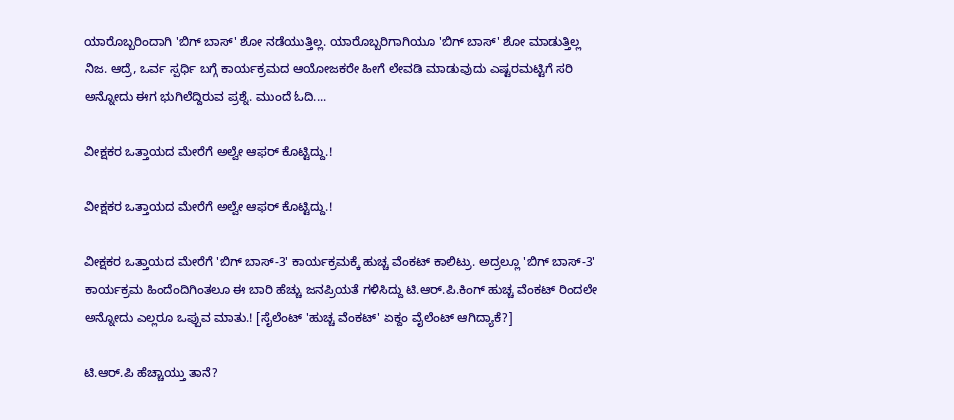ಯಾರೊಬ್ಬರಿಂದಾಗಿ 'ಬಿಗ್ ಬಾಸ್' ಶೋ ನಡೆಯುತ್ತಿಲ್ಲ. ಯಾರೊಬ್ಬರಿಗಾಗಿಯೂ 'ಬಿಗ್ ಬಾಸ್' ಶೋ ಮಾಡುತ್ತಿಲ್ಲ ನಿಜ. ಆದ್ರೆ, ಒರ್ವ ಸ್ಪರ್ಧಿ ಬಗ್ಗೆ ಕಾರ್ಯಕ್ರಮದ ಆಯೋಜಕರೇ ಹೀಗೆ ಲೇವಡಿ ಮಾಡುವುದು ಎಷ್ಟರಮಟ್ಟಿಗೆ ಸರಿ ಅನ್ನೋದು ಈಗ ಭುಗಿಲೆದ್ದಿರುವ ಪ್ರಶ್ನೆ. ಮುಂದೆ ಓದಿ....

ವೀಕ್ಷಕರ ಒತ್ತಾಯದ ಮೇರೆಗೆ ಅಲ್ವೇ ಆಫರ್ ಕೊಟ್ಟಿದ್ದು.!

ವೀಕ್ಷಕರ ಒತ್ತಾಯದ ಮೇರೆಗೆ ಅಲ್ವೇ ಆಫರ್ ಕೊಟ್ಟಿದ್ದು.!

ವೀಕ್ಷಕರ ಒತ್ತಾಯದ ಮೇರೆಗೆ 'ಬಿಗ್ ಬಾಸ್-3' ಕಾರ್ಯಕ್ರಮಕ್ಕೆ ಹುಚ್ಚ ವೆಂಕಟ್ ಕಾಲಿಟ್ರು. ಅದ್ರಲ್ಲೂ 'ಬಿಗ್ ಬಾಸ್-3' ಕಾರ್ಯಕ್ರಮ ಹಿಂದೆಂದಿಗಿಂತಲೂ ಈ ಬಾರಿ ಹೆಚ್ಚು ಜನಪ್ರಿಯತೆ ಗಳಿಸಿದ್ದು ಟಿ.ಆರ್.ಪಿ.ಕಿಂಗ್ ಹುಚ್ಚ ವೆಂಕಟ್ ರಿಂದಲೇ ಅನ್ನೋದು ಎಲ್ಲರೂ ಒಪ್ಪುವ ಮಾತು.! [ಸೈಲೆಂಟ್ 'ಹುಚ್ಚ ವೆಂಕಟ್' ಏಕ್ದಂ ವೈಲೆಂಟ್ ಆಗಿದ್ಯಾಕೆ?]

ಟಿ.ಆರ್.ಪಿ ಹೆಚ್ಚಾಯ್ತು ತಾನೆ?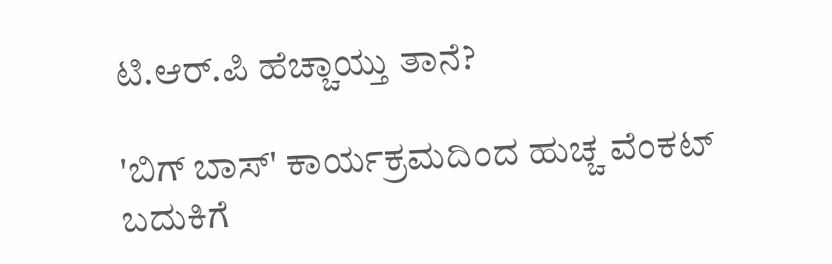ಟಿ.ಆರ್.ಪಿ ಹೆಚ್ಚಾಯ್ತು ತಾನೆ?

'ಬಿಗ್ ಬಾಸ್' ಕಾರ್ಯಕ್ರಮದಿಂದ ಹುಚ್ಚ ವೆಂಕಟ್ ಬದುಕಿಗೆ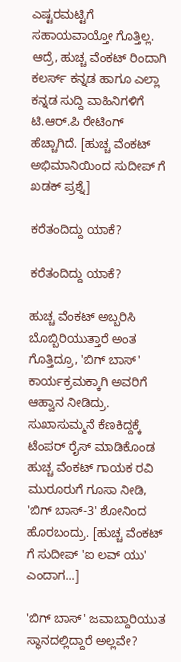ಎಷ್ಟರಮಟ್ಟಿಗೆ ಸಹಾಯವಾಯ್ತೋ ಗೊತ್ತಿಲ್ಲ. ಆದ್ರೆ, ಹುಚ್ಚ ವೆಂಕಟ್ ರಿಂದಾಗಿ ಕಲರ್ಸ್ ಕನ್ನಡ ಹಾಗೂ ಎಲ್ಲಾ ಕನ್ನಡ ಸುದ್ದಿ ವಾಹಿನಿಗಳಿಗೆ ಟಿ.ಆರ್.ಪಿ ರೇಟಿಂಗ್ ಹೆಚ್ಚಾಗಿದೆ. [ಹುಚ್ಚ ವೆಂಕಟ್ ಅಭಿಮಾನಿಯಿಂದ ಸುದೀಪ್ ಗೆ ಖಡಕ್ ಪ್ರಶ್ನೆ]

ಕರೆತಂದಿದ್ದು ಯಾಕೆ?

ಕರೆತಂದಿದ್ದು ಯಾಕೆ?

ಹುಚ್ಚ ವೆಂಕಟ್ ಅಬ್ಬರಿಸಿ ಬೊಬ್ಬಿರಿಯುತ್ತಾರೆ ಅಂತ ಗೊತ್ತಿದ್ರೂ, 'ಬಿಗ್ ಬಾಸ್' ಕಾರ್ಯಕ್ರಮಕ್ಕಾಗಿ ಅವರಿಗೆ ಆಹ್ವಾನ ನೀಡಿದ್ರು. ಸುಖಾಸುಮ್ಮನೆ ಕೆಣಕಿದ್ದಕ್ಕೆ ಟೆಂಪರ್ ರೈಸ್ ಮಾಡಿಕೊಂಡ ಹುಚ್ಚ ವೆಂಕಟ್ ಗಾಯಕ ರವಿ ಮುರೂರುಗೆ ಗೂಸಾ ನೀಡಿ, 'ಬಿಗ್ ಬಾಸ್-3' ಶೋನಿಂದ ಹೊರಬಂದ್ರು. [ಹುಚ್ಚ ವೆಂಕಟ್ ಗೆ ಸುದೀಪ್ 'ಐ ಲವ್ ಯು' ಎಂದಾಗ...]

'ಬಿಗ್ ಬಾಸ್' ಜವಾಬ್ದಾರಿಯುತ ಸ್ಥಾನದಲ್ಲಿದ್ದಾರೆ ಅಲ್ಲವೇ?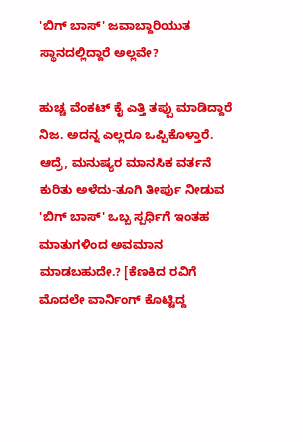'ಬಿಗ್ ಬಾಸ್' ಜವಾಬ್ದಾರಿಯುತ ಸ್ಥಾನದಲ್ಲಿದ್ದಾರೆ ಅಲ್ಲವೇ?

ಹುಚ್ಚ ವೆಂಕಟ್ ಕೈ ಎತ್ತಿ ತಪ್ಪು ಮಾಡಿದ್ದಾರೆ ನಿಜ. ಅದನ್ನ ಎಲ್ಲರೂ ಒಪ್ಪಿಕೊಳ್ತಾರೆ. ಆದ್ರೆ, ಮನುಷ್ಯರ ಮಾನಸಿಕ ವರ್ತನೆ ಕುರಿತು ಅಳೆದು-ತೂಗಿ ತೀರ್ಪು ನೀಡುವ 'ಬಿಗ್ ಬಾಸ್' ಒಬ್ಬ ಸ್ಪರ್ಧಿಗೆ ಇಂತಹ ಮಾತುಗಳಿಂದ ಅವಮಾನ ಮಾಡಬಹುದೇ.? [ಕೆಣಕಿದ ರವಿಗೆ ಮೊದಲೇ ವಾರ್ನಿಂಗ್ ಕೊಟ್ಟಿದ್ದ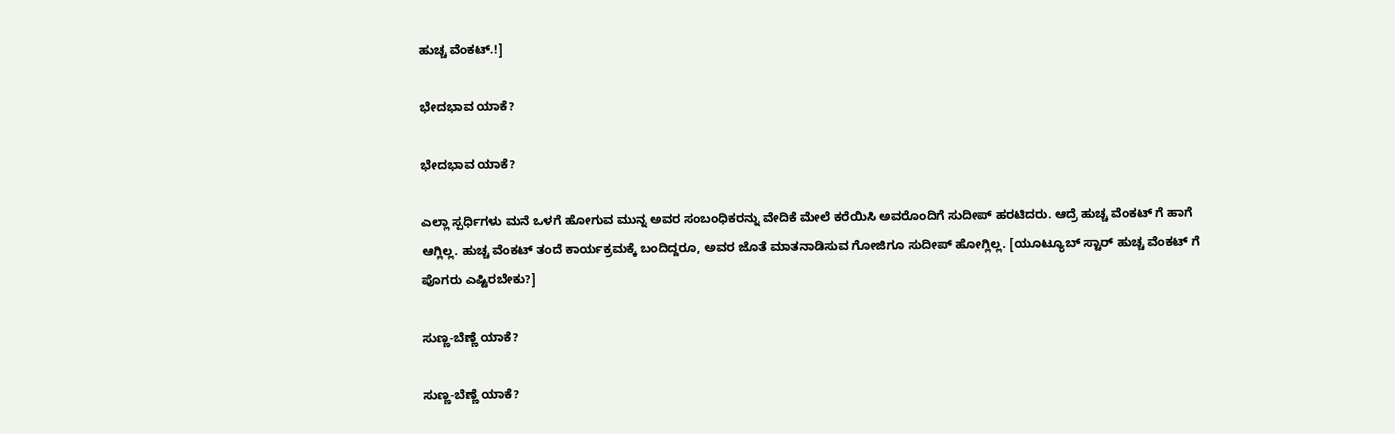ಹುಚ್ಚ ವೆಂಕಟ್.!]

ಭೇದಭಾವ ಯಾಕೆ?

ಭೇದಭಾವ ಯಾಕೆ?

ಎಲ್ಲಾ ಸ್ಪರ್ಧಿಗಳು ಮನೆ ಒಳಗೆ ಹೋಗುವ ಮುನ್ನ ಅವರ ಸಂಬಂಧಿಕರನ್ನು ವೇದಿಕೆ ಮೇಲೆ ಕರೆಯಿಸಿ ಅವರೊಂದಿಗೆ ಸುದೀಪ್ ಹರಟಿದರು. ಆದ್ರೆ ಹುಚ್ಚ ವೆಂಕಟ್ ಗೆ ಹಾಗೆ ಆಗ್ಲಿಲ್ಲ. ಹುಚ್ಚ ವೆಂಕಟ್ ತಂದೆ ಕಾರ್ಯಕ್ರಮಕ್ಕೆ ಬಂದಿದ್ದರೂ, ಅವರ ಜೊತೆ ಮಾತನಾಡಿಸುವ ಗೋಜಿಗೂ ಸುದೀಪ್ ಹೋಗ್ಲಿಲ್ಲ. [ಯೂಟ್ಯೂಬ್ ಸ್ಟಾರ್ ಹುಚ್ಚ ವೆಂಕಟ್ ಗೆ ಪೊಗರು ಎಷ್ಟಿರಬೇಕು?]

ಸುಣ್ಣ-ಬೆಣ್ಣೆ ಯಾಕೆ?

ಸುಣ್ಣ-ಬೆಣ್ಣೆ ಯಾಕೆ?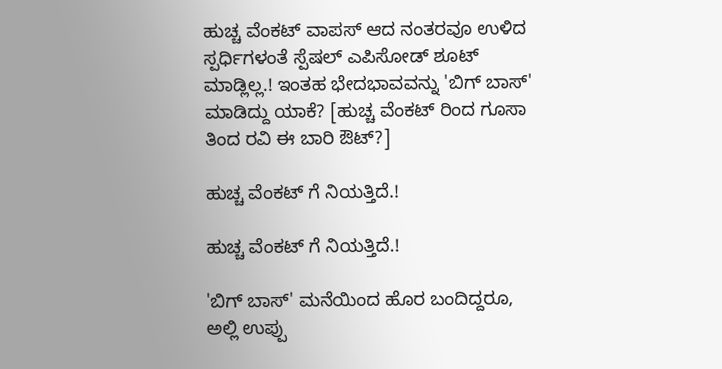ಹುಚ್ಚ ವೆಂಕಟ್ ವಾಪಸ್ ಆದ ನಂತರವೂ ಉಳಿದ ಸ್ಪರ್ಧಿಗಳಂತೆ ಸ್ಪೆಷಲ್ ಎಪಿಸೋಡ್ ಶೂಟ್ ಮಾಡ್ಲಿಲ್ಲ.! ಇಂತಹ ಭೇದಭಾವವನ್ನು 'ಬಿಗ್ ಬಾಸ್' ಮಾಡಿದ್ದು ಯಾಕೆ? [ಹುಚ್ಚ ವೆಂಕಟ್ ರಿಂದ ಗೂಸಾ ತಿಂದ ರವಿ ಈ ಬಾರಿ ಔಟ್?]

ಹುಚ್ಚ ವೆಂಕಟ್ ಗೆ ನಿಯತ್ತಿದೆ.!

ಹುಚ್ಚ ವೆಂಕಟ್ ಗೆ ನಿಯತ್ತಿದೆ.!

'ಬಿಗ್ ಬಾಸ್' ಮನೆಯಿಂದ ಹೊರ ಬಂದಿದ್ದರೂ, ಅಲ್ಲಿ ಉಪ್ಪು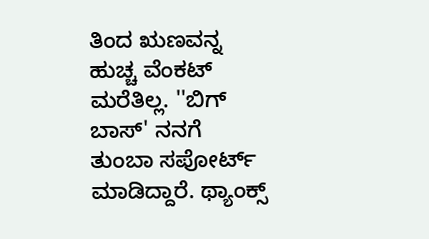ತಿಂದ ಋಣವನ್ನ ಹುಚ್ಚ ವೆಂಕಟ್ ಮರೆತಿಲ್ಲ. ''ಬಿಗ್ ಬಾಸ್' ನನಗೆ ತುಂಬಾ ಸಪೋರ್ಟ್ ಮಾಡಿದ್ದಾರೆ. ಥ್ಯಾಂಕ್ಸ್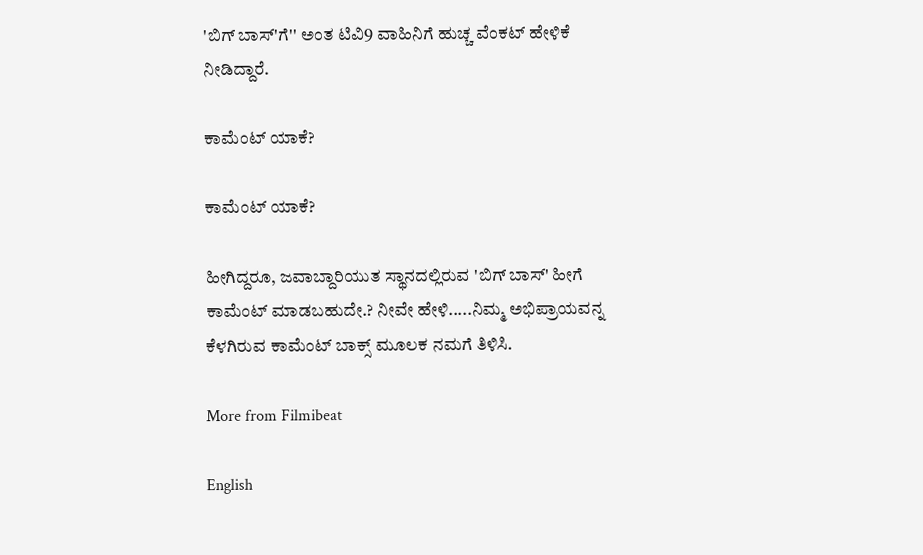'ಬಿಗ್ ಬಾಸ್'ಗೆ'' ಅಂತ ಟಿವಿ9 ವಾಹಿನಿಗೆ ಹುಚ್ಚ ವೆಂಕಟ್ ಹೇಳಿಕೆ ನೀಡಿದ್ದಾರೆ.

ಕಾಮೆಂಟ್ ಯಾಕೆ?

ಕಾಮೆಂಟ್ ಯಾಕೆ?

ಹೀಗಿದ್ದರೂ, ಜವಾಬ್ದಾರಿಯುತ ಸ್ಥಾನದಲ್ಲಿರುವ 'ಬಿಗ್ ಬಾಸ್' ಹೀಗೆ ಕಾಮೆಂಟ್ ಮಾಡಬಹುದೇ.? ನೀವೇ ಹೇಳಿ.....ನಿಮ್ಮ ಅಭಿಪ್ರಾಯವನ್ನ ಕೆಳಗಿರುವ ಕಾಮೆಂಟ್ ಬಾಕ್ಸ್ ಮೂಲಕ ನಮಗೆ ತಿಳಿಸಿ.

More from Filmibeat

English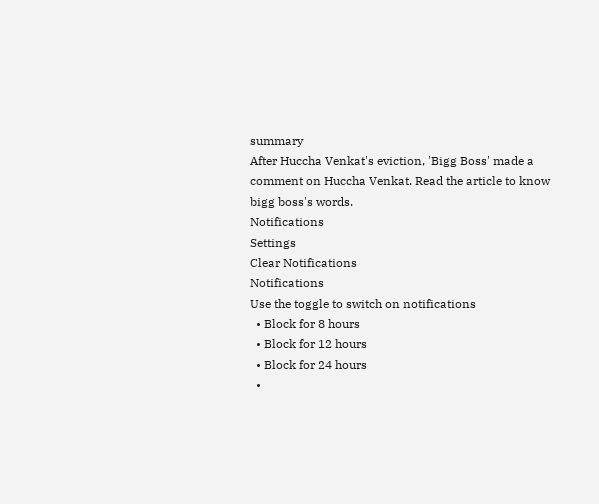summary
After Huccha Venkat's eviction, 'Bigg Boss' made a comment on Huccha Venkat. Read the article to know bigg boss's words.
Notifications
Settings
Clear Notifications
Notifications
Use the toggle to switch on notifications
  • Block for 8 hours
  • Block for 12 hours
  • Block for 24 hours
  •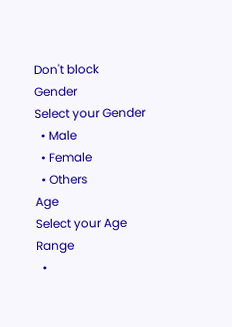Don't block
Gender
Select your Gender
  • Male
  • Female
  • Others
Age
Select your Age Range
  •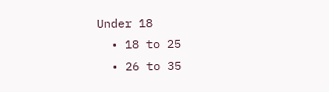Under 18
  • 18 to 25
  • 26 to 35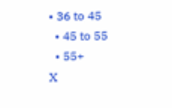• 36 to 45
  • 45 to 55
  • 55+
X